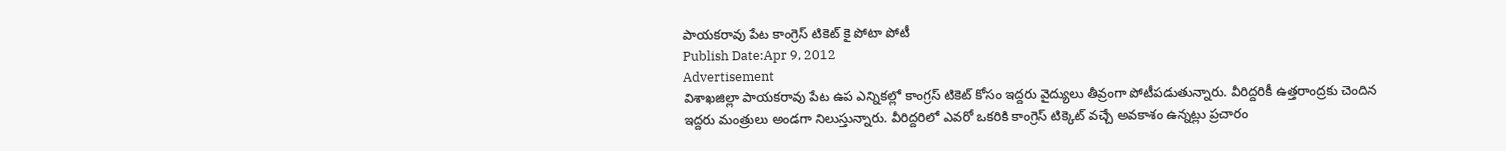పాయకరావు పేట కాంగ్రెస్ టికెట్ కై పోటా పోటీ
Publish Date:Apr 9, 2012
Advertisement
విశాఖజిల్లా పాయకరావు పేట ఉప ఎన్నికల్లో కాంగ్రస్ టికెట్ కోసం ఇద్దరు వైద్యులు తీవ్రంగా పోటీపడుతున్నారు. వీరిద్దరికీ ఉత్తరాంద్రకు చెందిన ఇద్దరు మంత్రులు అండగా నిలుస్తున్నారు. వీరిద్దరిలో ఎవరో ఒకరికి కాంగ్రెస్ టిక్కెట్ వచ్చే అవకాశం ఉన్నట్లు ప్రచారం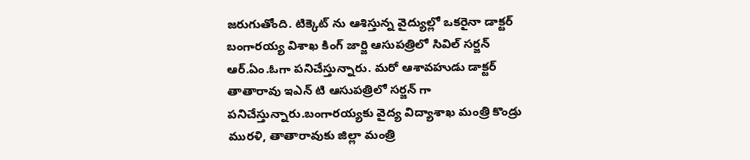జరుగుతోంది. టిక్కెట్ ను ఆశిస్తున్న వైద్యుల్లో ఒకరైనా డాక్టర్ బంగారయ్య విశాఖ కింగ్ జార్జి ఆసుపత్రిలో సివిల్ సర్జన్ ఆర్.ఏం.ఓగా పనిచేస్తున్నారు. మరో ఆశావహుడు డాక్టర్ తాతారావు ఇఎన్ టి ఆసుపత్రిలో సర్జన్ గా పనిచేస్తున్నారు.బంగారయ్యకు వైద్య విద్యాశాఖ మంత్రి కొండ్రు మురళి, తాతారావుకు జిల్లా మంత్రి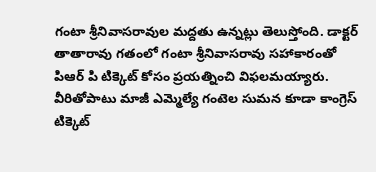గంటా శ్రీనివాసరావుల మద్దతు ఉన్నట్లు తెలుస్తోంది. డాక్టర్ తాతారావు గతంలో గంటా శ్రీనివాసరావు సహాకారంతో పిఆర్ పి టిక్కెట్ కోసం ప్రయత్నించి విఫలమయ్యారు. వీరితోపాటు మాజీ ఎమ్మెల్యే గంటెల సుమన కూడా కాంగ్రెస్ టిక్కెట్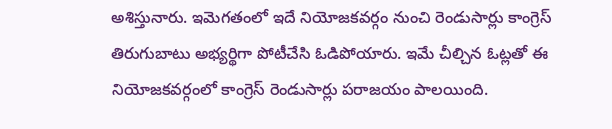అశిస్తునారు. ఇమెగతంలో ఇదే నియోజకవర్గం నుంచి రెండుసార్లు కాంగ్రెస్ తిరుగుబాటు అభ్యర్థిగా పోటీచేసి ఓడిపోయారు. ఇమే చీల్చిన ఓట్లతో ఈ నియోజకవర్గంలో కాంగ్రెస్ రెండుసార్లు పరాజయం పాలయింది.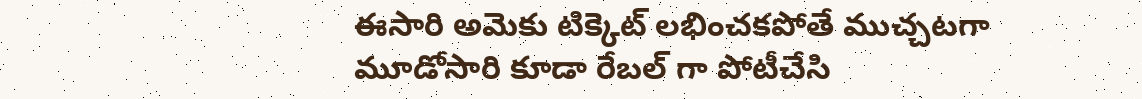ఈసారి అమెకు టిక్కెట్ లభించకపోతే ముచ్చటగా మూడోసారి కూడా రేబల్ గా పోటీచేసి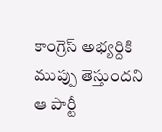కాంగ్రెస్ అభ్యర్దికి ముప్పు తెస్తుందని ఆ పార్టీ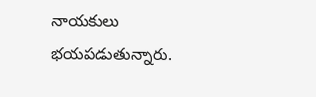నాయకులు భయపడుతున్నారు.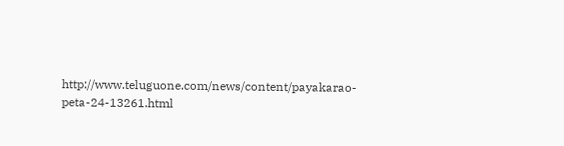http://www.teluguone.com/news/content/payakarao-peta-24-13261.html